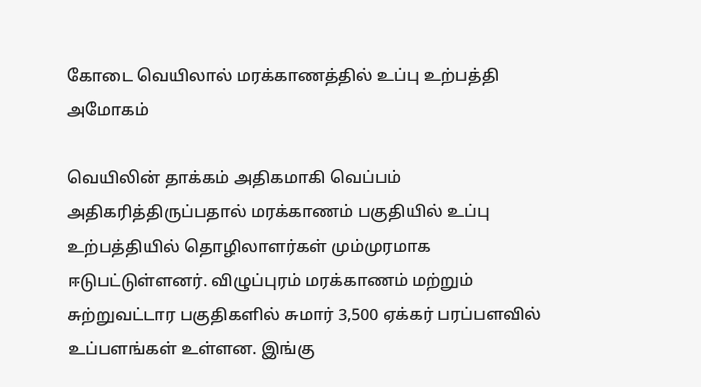கோடை வெயிலால் மரக்காணத்தில் உப்பு உற்பத்தி அமோகம்

வெயிலின் தாக்கம் அதிகமாகி வெப்பம் அதிகரித்திருப்பதால் மரக்காணம் பகுதியில் உப்பு உற்பத்தியில் தொழிலாளர்கள் மும்முரமாக ஈடுபட்டுள்ளனர். விழுப்புரம் மரக்காணம் மற்றும் சுற்றுவட்டார பகுதிகளில் சுமார் 3,500 ஏக்கர் பரப்பளவில் உப்பளங்கள் உள்ளன. இங்கு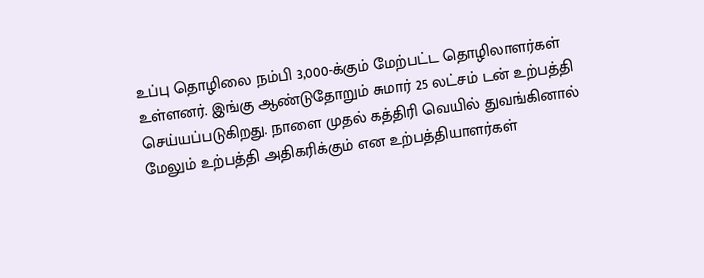உப்பு தொழிலை நம்பி 3,000-க்கும் மேற்பட்ட தொழிலாளர்கள் உள்ளனர். இங்கு ஆண்டுதோறும் சுமார் 25 லட்சம் டன் உற்பத்தி செய்யப்படுகிறது. நாளை முதல் கத்திரி வெயில் துவங்கினால் மேலும் உற்பத்தி அதிகரிக்கும் என உற்பத்தியாளர்கள்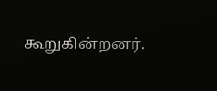கூறுகின்றனர்.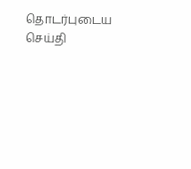தொடர்புடைய செய்தி